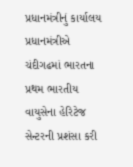પ્રધાનમંત્રીનું કાર્યાલય
પ્રધાનમંત્રીએ ચંદીગઢમાં ભારતના પ્રથમ ભારતીય વાયુસેના હેરિટેજ સેન્ટરની પ્રશંસા કરી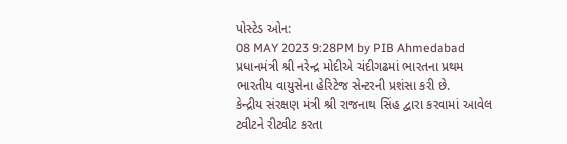પોસ્ટેડ ઓન:
08 MAY 2023 9:28PM by PIB Ahmedabad
પ્રધાનમંત્રી શ્રી નરેન્દ્ર મોદીએ ચંદીગઢમાં ભારતના પ્રથમ ભારતીય વાયુસેના હેરિટેજ સેન્ટરની પ્રશંસા કરી છે.
કેન્દ્રીય સંરક્ષણ મંત્રી શ્રી રાજનાથ સિંહ દ્વારા કરવામાં આવેલ ટ્વીટને રીટ્વીટ કરતા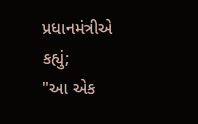પ્રધાનમંત્રીએ કહ્યું;
"આ એક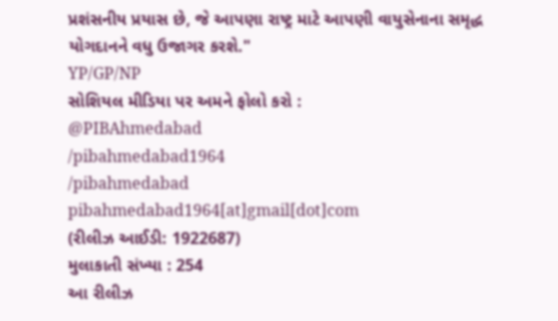પ્રશંસનીય પ્રયાસ છે, જે આપણા રાષ્ટ્ર માટે આપણી વાયુસેનાના સમૃદ્ધ યોગદાનને વધુ ઉજાગર કરશે."
YP/GP/NP
સોશિયલ મીડિયા પર અમને ફોલો કરો :
@PIBAhmedabad
/pibahmedabad1964
/pibahmedabad
pibahmedabad1964[at]gmail[dot]com
(રીલીઝ આઈડી: 1922687)
મુલાકાતી સંખ્યા : 254
આ રીલીઝ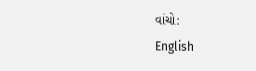વાંચો:
English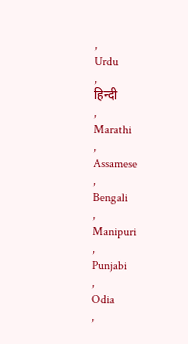,
Urdu
,
हिन्दी
,
Marathi
,
Assamese
,
Bengali
,
Manipuri
,
Punjabi
,
Odia
,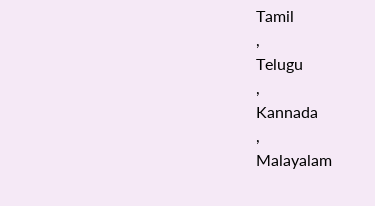Tamil
,
Telugu
,
Kannada
,
Malayalam